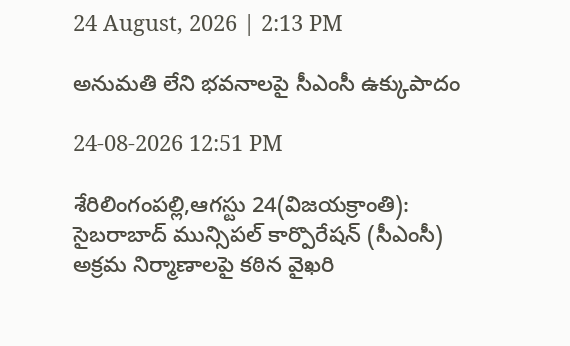24 August, 2026 | 2:13 PM

అనుమతి లేని భవనాలపై సీఎంసీ ఉక్కుపాదం

24-08-2026 12:51 PM

శేరిలింగంపల్లి,ఆగస్టు 24(విజయక్రాంతి): సైబరాబాద్ మున్సిపల్ కార్పొరేషన్ (సీఎంసీ) అక్రమ నిర్మాణాలపై కఠిన వైఖరి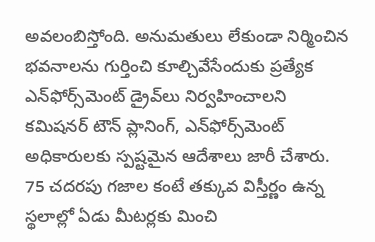అవలంబిస్తోంది. అనుమతులు లేకుండా నిర్మించిన భవనాలను గుర్తించి కూల్చివేసేందుకు ప్రత్యేక ఎన్‌ఫోర్స్‌మెంట్ డ్రైవ్‌లు నిర్వహించాలని కమిషనర్ టౌన్ ప్లానింగ్, ఎన్‌ఫోర్స్‌మెంట్ అధికారులకు స్పష్టమైన ఆదేశాలు జారీ చేశారు. 75 చదరపు గజాల కంటే తక్కువ విస్తీర్ణం ఉన్న స్థలాల్లో ఏడు మీటర్లకు మించి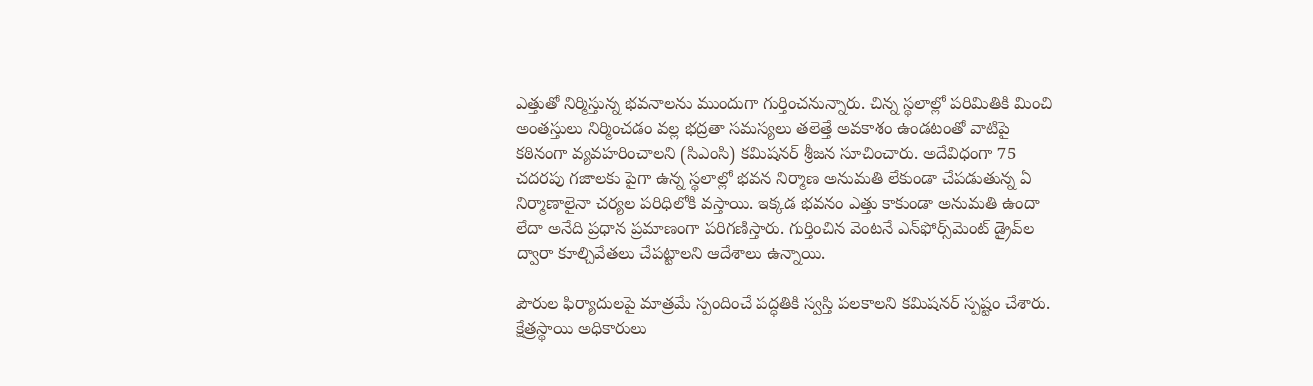ఎత్తుతో నిర్మిస్తున్న భవనాలను ముందుగా గుర్తించనున్నారు. చిన్న స్థలాల్లో పరిమితికి మించి అంతస్తులు నిర్మించడం వల్ల భద్రతా సమస్యలు తలెత్తే అవకాశం ఉండటంతో వాటిపై కఠినంగా వ్యవహరించాలని (సిఎంసి) కమిషనర్ శ్రీజన సూచించారు. అదేవిధంగా 75 చదరపు గజాలకు పైగా ఉన్న స్థలాల్లో భవన నిర్మాణ అనుమతి లేకుండా చేపడుతున్న ఏ నిర్మాణాలైనా చర్యల పరిధిలోకి వస్తాయి. ఇక్కడ భవనం ఎత్తు కాకుండా అనుమతి ఉందా లేదా అనేది ప్రధాన ప్రమాణంగా పరిగణిస్తారు. గుర్తించిన వెంటనే ఎన్‌ఫోర్స్‌మెంట్ డ్రైవ్‌ల ద్వారా కూల్చివేతలు చేపట్టాలని ఆదేశాలు ఉన్నాయి.

పౌరుల ఫిర్యాదులపై మాత్రమే స్పందించే పద్ధతికి స్వస్తి పలకాలని కమిషనర్ స్పష్టం చేశారు. క్షేత్రస్థాయి అధికారులు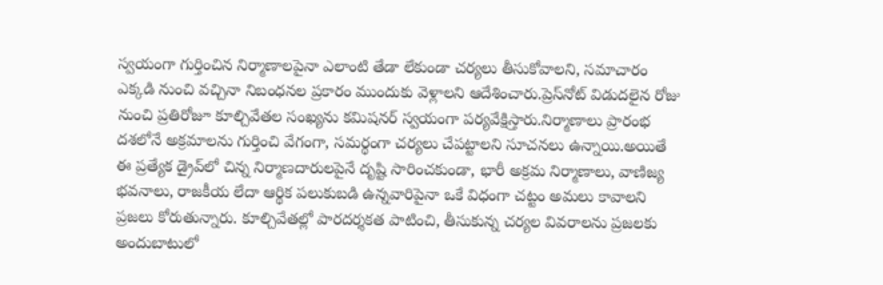స్వయంగా గుర్తించిన నిర్మాణాలపైనా ఎలాంటి తేడా లేకుండా చర్యలు తీసుకోవాలని, సమాచారం ఎక్కడి నుంచి వచ్చినా నిబంధనల ప్రకారం ముందుకు వెళ్లాలని ఆదేశించారు.ప్రెస్‌నోట్ విడుదలైన రోజు నుంచి ప్రతిరోజూ కూల్చివేతల సంఖ్యను కమిషనర్ స్వయంగా పర్యవేక్షిస్తారు.నిర్మాణాలు ప్రారంభ దశలోనే అక్రమాలను గుర్తించి వేగంగా, సమర్థంగా చర్యలు చేపట్టాలని సూచనలు ఉన్నాయి.అయితే ఈ ప్రత్యేక డ్రైవ్‌లో చిన్న నిర్మాణదారులపైనే దృష్టి సారించకుండా, భారీ అక్రమ నిర్మాణాలు, వాణిజ్య భవనాలు, రాజకీయ లేదా ఆర్థిక పలుకుబడి ఉన్నవారిపైనా ఒకే విధంగా చట్టం అమలు కావాలని ప్రజలు కోరుతున్నారు. కూల్చివేతల్లో పారదర్శకత పాటించి, తీసుకున్న చర్యల వివరాలను ప్రజలకు అందుబాటులో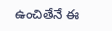ఉంచితేనే ఈ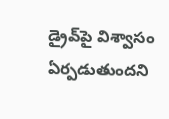డ్రైవ్‌పై విశ్వాసం ఏర్పడుతుందని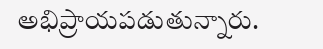అభిప్రాయపడుతున్నారు.